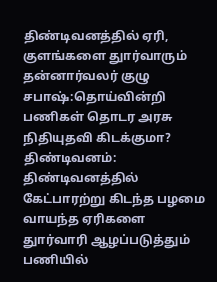திண்டிவனத்தில் ஏரி, குளங்களை துார்வாரும் தன்னார்வலர் குழு சபாஷ்:தொய்வின்றி பணிகள் தொடர அரசு நிதியுதவி கிடக்குமா?
திண்டிவனம்: திண்டிவனத்தில் கேட்பாரற்று கிடந்த பழமை வாயந்த ஏரிகளை துார்வாரி ஆழப்படுத்தும் பணியில்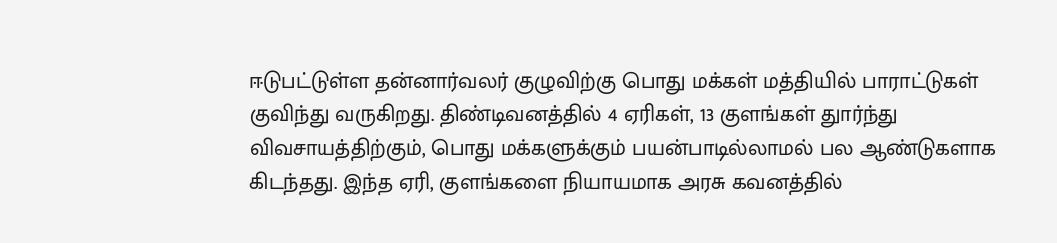ஈடுபட்டுள்ள தன்னார்வலர் குழுவிற்கு பொது மக்கள் மத்தியில் பாராட்டுகள் குவிந்து வருகிறது. திண்டிவனத்தில் 4 ஏரிகள், 13 குளங்கள் துார்ந்து விவசாயத்திற்கும், பொது மக்களுக்கும் பயன்பாடில்லாமல் பல ஆண்டுகளாக கிடந்தது. இந்த ஏரி, குளங்களை நியாயமாக அரசு கவனத்தில்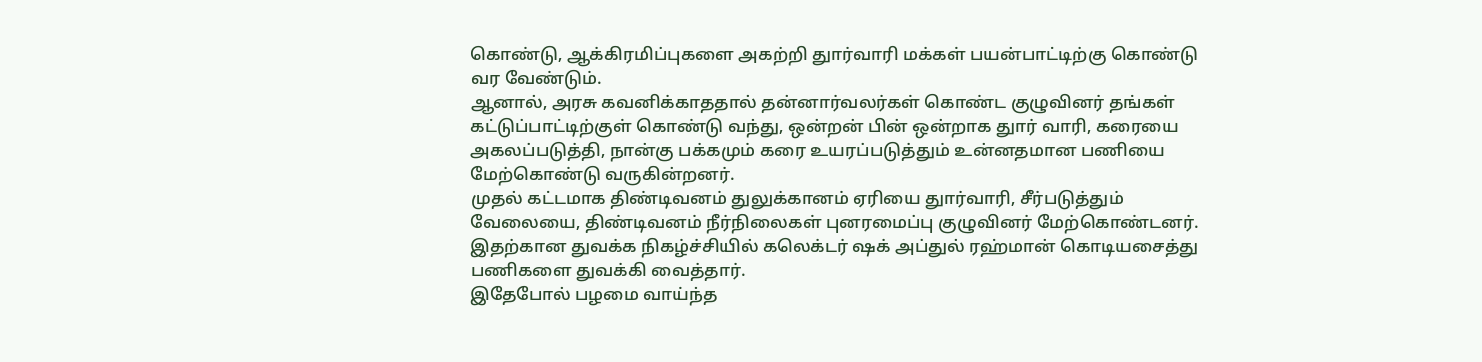கொண்டு, ஆக்கிரமிப்புகளை அகற்றி துார்வாரி மக்கள் பயன்பாட்டிற்கு கொண்டு வர வேண்டும்.
ஆனால், அரசு கவனிக்காததால் தன்னார்வலர்கள் கொண்ட குழுவினர் தங்கள் கட்டுப்பாட்டிற்குள் கொண்டு வந்து, ஒன்றன் பின் ஒன்றாக துார் வாரி, கரையை அகலப்படுத்தி, நான்கு பக்கமும் கரை உயரப்படுத்தும் உன்னதமான பணியை மேற்கொண்டு வருகின்றனர்.
முதல் கட்டமாக திண்டிவனம் துலுக்கானம் ஏரியை துார்வாரி, சீர்படுத்தும் வேலையை, திண்டிவனம் நீர்நிலைகள் புனரமைப்பு குழுவினர் மேற்கொண்டனர். இதற்கான துவக்க நிகழ்ச்சியில் கலெக்டர் ஷக் அப்துல் ரஹ்மான் கொடியசைத்து பணிகளை துவக்கி வைத்தார்.
இதேபோல் பழமை வாய்ந்த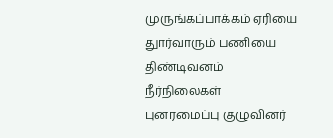முருங்கப்பாக்கம் ஏரியை துார்வாரும் பணியை திண்டிவனம் நீர்நிலைகள் புனரமைப்பு குழுவினர்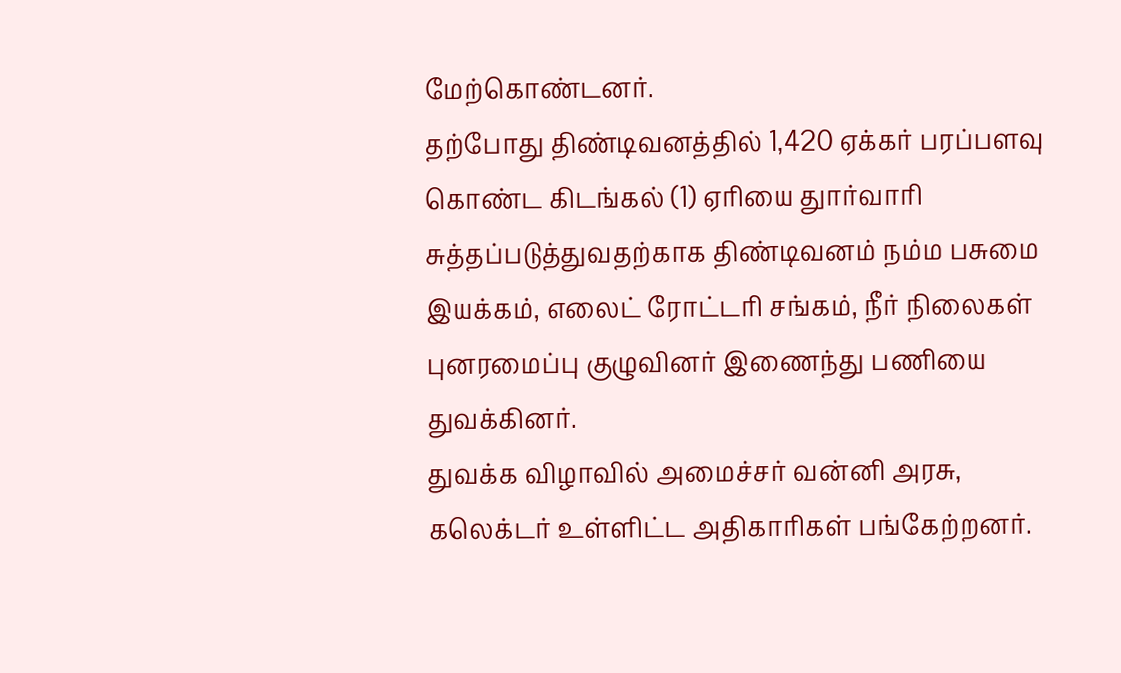மேற்கொண்டனர்.
தற்போது திண்டிவனத்தில் 1,420 ஏக்கர் பரப்பளவு கொண்ட கிடங்கல் (1) ஏரியை துார்வாரி சுத்தப்படுத்துவதற்காக திண்டிவனம் நம்ம பசுமை இயக்கம், எலைட் ரோட்டரி சங்கம், நீர் நிலைகள் புனரமைப்பு குழுவினர் இணைந்து பணியை துவக்கினர்.
துவக்க விழாவில் அமைச்சர் வன்னி அரசு, கலெக்டர் உள்ளிட்ட அதிகாரிகள் பங்கேற்றனர்.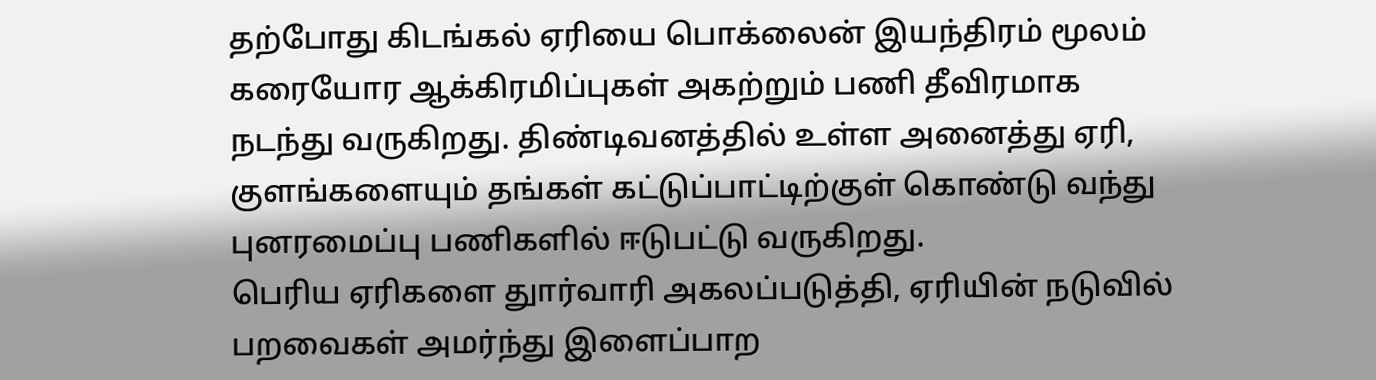தற்போது கிடங்கல் ஏரியை பொக்லைன் இயந்திரம் மூலம் கரையோர ஆக்கிரமிப்புகள் அகற்றும் பணி தீவிரமாக நடந்து வருகிறது. திண்டிவனத்தில் உள்ள அனைத்து ஏரி, குளங்களையும் தங்கள் கட்டுப்பாட்டிற்குள் கொண்டு வந்து புனரமைப்பு பணிகளில் ஈடுபட்டு வருகிறது.
பெரிய ஏரிகளை துார்வாரி அகலப்படுத்தி, ஏரியின் நடுவில் பறவைகள் அமர்ந்து இளைப்பாற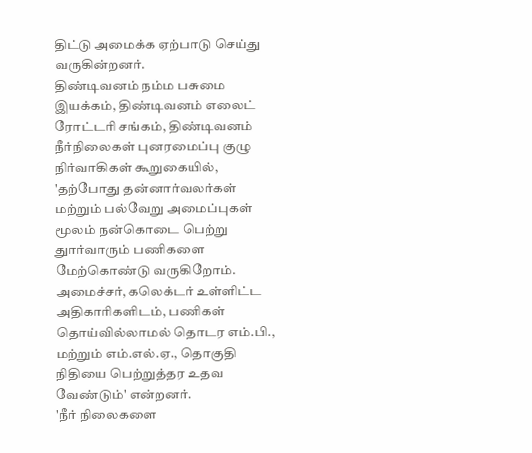திட்டு அமைக்க ஏற்பாடு செய்து வருகின்றனர்.
திண்டிவனம் நம்ம பசுமை இயக்கம், திண்டிவனம் எலைட் ரோட்டரி சங்கம், திண்டிவனம் நீர்நிலைகள் புனரமைப்பு குழு நிர்வாகிகள் கூறுகையில், 'தற்போது தன்னார்வலர்கள் மற்றும் பல்வேறு அமைப்புகள் மூலம் நன்கொடை பெற்று துார்வாரும் பணிகளை மேற்கொண்டு வருகிறோம். அமைச்சர், கலெக்டர் உள்ளிட்ட அதிகாரிகளிடம், பணிகள் தொய்வில்லாமல் தொடர எம்.பி., மற்றும் எம்.எல்.ஏ., தொகுதி நிதியை பெற்றுத்தர உதவ வேண்டும்' என்றனர்.
'நீர் நிலைகளை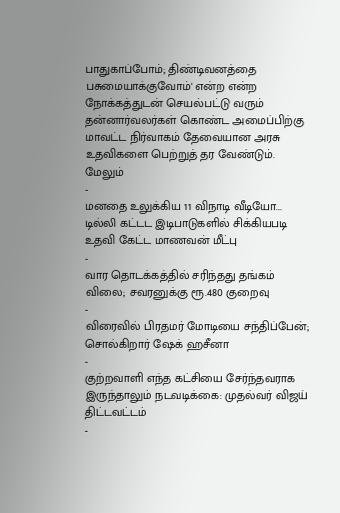பாதுகாப்போம்; திண்டிவனத்தை பசுமையாக்குவோம்' என்ற என்ற நோக்கத்துடன் செயல்பட்டு வரும் தன்னார்வலர்கள் கொண்ட அமைப்பிற்கு மாவட்ட நிர்வாகம் தேவையான அரசு உதவிகளை பெற்றுத் தர வேண்டும்.
மேலும்
-
மனதை உலுக்கிய 11 விநாடி வீடியோ... டில்லி கட்டட இடிபாடுகளில் சிக்கியபடி உதவி கேட்ட மாணவன் மீட்பு
-
வார தொடக்கத்தில் சரிந்தது தங்கம் விலை; சவரனுக்கு ரூ.480 குறைவு
-
விரைவில் பிரதமர் மோடியை சந்திப்பேன்; சொல்கிறார் ஷேக் ஹசீனா
-
குற்றவாளி எந்த கட்சியை சேர்ந்தவராக இருந்தாலும் நடவடிக்கை: முதல்வர் விஜய் திட்டவட்டம்
-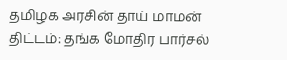தமிழக அரசின் தாய் மாமன் திட்டம்: தங்க மோதிர பார்சல்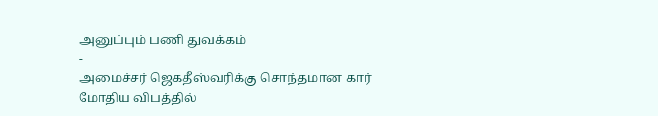அனுப்பும் பணி துவக்கம்
-
அமைச்சர் ஜெகதீஸ்வரிக்கு சொந்தமான கார் மோதிய விபத்தில்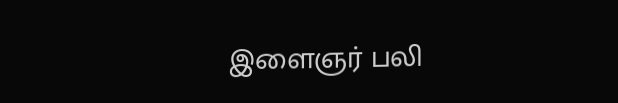இளைஞர் பலி